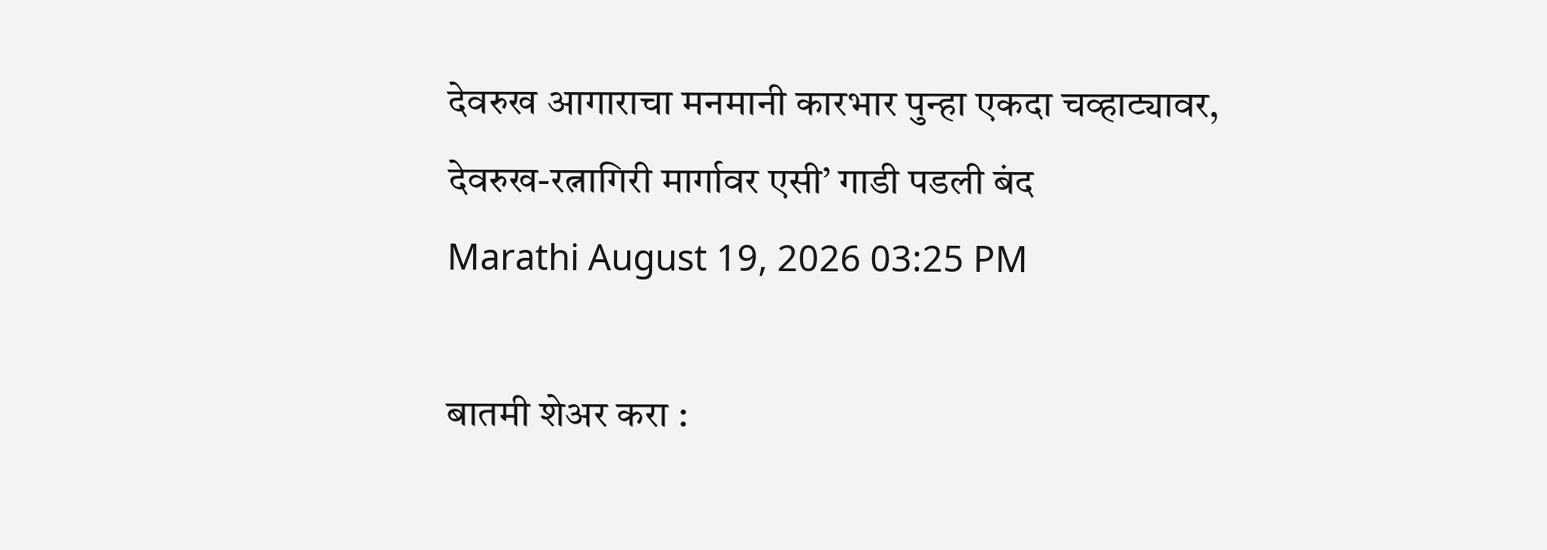देवरुख आगाराचा मनमानी कारभार पुन्हा एकदा चव्हाट्यावर, देवरुख-रत्नागिरी मार्गावर एसी’ गाडी पडली बंद
Marathi August 19, 2026 03:25 PM

बातमी शेअर करा :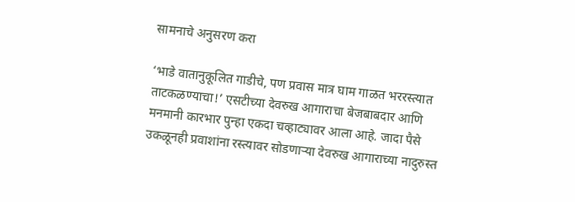सामनाचे अनुसरण करा

‘भाडे वातानुकूलित गाडीचे, पण प्रवास मात्र घाम गाळत भररस्त्यात ताटकळण्याचा!’ एसटीच्या देवरुख आगाराचा बेजबाबदार आणि मनमानी कारभार पुन्हा एकदा चव्हाट्यावर आला आहे. जादा पैसे उकळूनही प्रवाशांना रस्त्यावर सोडणाऱ्या देवरुख आगाराच्या नादुरुस्त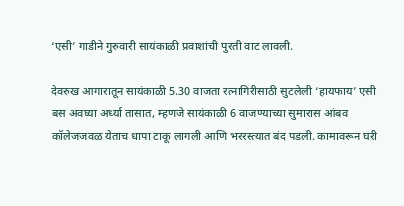‘एसी’ गाडीने गुरुवारी सायंकाळी प्रवाशांची पुरती वाट लावली.

देवरुख आगारातून सायंकाळी 5.30 वाजता रत्नागिरीसाठी सुटलेली ‘हायफाय’ एसी बस अवघ्या अर्ध्या तासात, म्हणजे सायंकाळी 6 वाजण्याच्या सुमारास आंबव कॉलेजजवळ येताच धापा टाकू लागली आणि भररस्त्यात बंद पडली. कामावरून घरी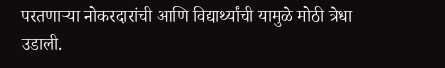परतणाऱ्या नोकरदारांची आणि विद्यार्थ्यांची यामुळे मोठी त्रेधा उडाली.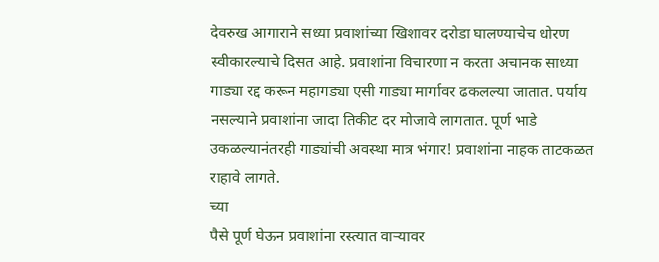देवरुख आगाराने सध्या प्रवाशांच्या खिशावर दरोडा घालण्याचेच धोरण स्वीकारल्याचे दिसत आहे. प्रवाशांना विचारणा न करता अचानक साध्या गाड्या रद्द करून महागड्या एसी गाड्या मार्गावर ढकलल्या जातात. पर्याय नसल्याने प्रवाशांना जादा तिकीट दर मोजावे लागतात. पूर्ण भाडे उकळल्यानंतरही गाड्यांची अवस्था मात्र भंगार! प्रवाशांना नाहक ताटकळत राहावे लागते.
च्या
पैसे पूर्ण घेऊन प्रवाशांना रस्त्यात वाऱ्यावर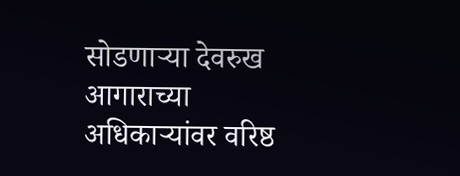सोडणाऱ्या देवरुख आगाराच्या अधिकाऱ्यांवर वरिष्ठ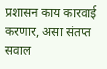प्रशासन काय कारवाई करणार, असा संतप्त सवाल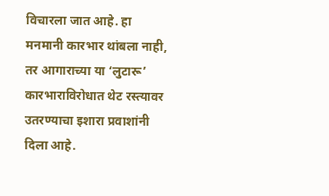विचारला जात आहे. हा मनमानी कारभार थांबला नाही, तर आगाराच्या या ‘लुटारू’ कारभाराविरोधात थेट रस्त्यावर उतरण्याचा इशारा प्रवाशांनी दिला आहे.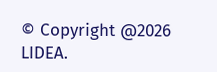© Copyright @2026 LIDEA.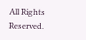All Rights Reserved.